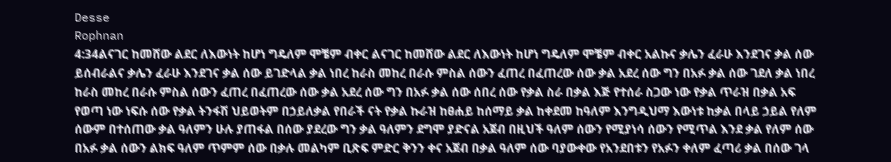Desse
Rophnan
4:34ልናገር ከመሸው ልደር ለእውነት ከሆነ ግዴለም ሞቼም ብቀር ልናገር ከመሸው ልደር ለእውነት ከሆነ ግዴለም ሞቼም ብቀር አልኩና ቃሌን ፈራሁ እንደገና ቃል ሰው ይሰብራልና ቃሌን ፈራሁ እንደገና ቃል ሰው ይገድላል ቃል ነበረ ከራስ መከረ በራሱ ምስል ሰውን ፈጠረ በፈጠረው ሰው ቃል አደረ ሰው ግን በአፉ ቃል ሰው ገደለ ቃል ነበረ ከራስ መከረ በራሱ ምስል ሰውን ፈጠረ በፈጠረው ሰው ቃል አደረ ሰው ግን በአፉ ቃል ሰው ሰበረ ሰው የቃል ስራ በቃል እጅ የተሰራ ስጋው ነው የቃል ጥራዝ በቃል አፍ የወጣ ነው ነፍሱ ሰው የቃል ትንፋሽ ህይወትም በኃይለቃል የበራች ናት የቃል ኩራዝ ከፀሐይ ከሰማይ ቃል ከቀደመ ከዓለም እንግዲህማ እውነቱ ከቃል በላይ ኃይል የለም ሰውም በተሰጠው ቃል ዓለምን ሁሉ ያጠፋል በሰው ያደረው ግን ቃል ዓለምን ደግሞ ያድናል አጀብ በዚህች ዓለም ሰውን የሚያነሳ ሰውን የሚጥል እንደ ቃል የለም ሰው በአፉ ቃል ሰውን ልክፍ ዓለም ጥምም ሰው በቃሉ መልካም ቢጽፍ ምድር ቅንን ቀና አጀብ በቃል ዓለም ሰው ባያውቀው የአንደበቱን የአፉን ቀለም ፈጣሪ ቃል በሰው ገላ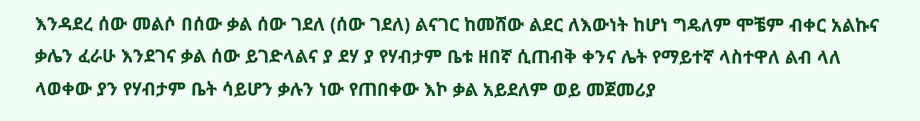እንዳደረ ሰው መልሶ በሰው ቃል ሰው ገደለ (ሰው ገደለ) ልናገር ከመሸው ልደር ለእውነት ከሆነ ግዴለም ሞቼም ብቀር አልኩና ቃሌን ፈራሁ እንደገና ቃል ሰው ይገድላልና ያ ደሃ ያ የሃብታም ቤቱ ዘበኛ ሲጠብቅ ቀንና ሌት የማይተኛ ላስተዋለ ልብ ላለ ላወቀው ያን የሃብታም ቤት ሳይሆን ቃሉን ነው የጠበቀው እኮ ቃል አይደለም ወይ መጀመሪያ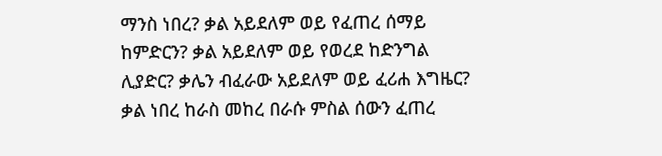ማንስ ነበረ? ቃል አይደለም ወይ የፈጠረ ሰማይ ከምድርን? ቃል አይደለም ወይ የወረደ ከድንግል ሊያድር? ቃሌን ብፈራው አይደለም ወይ ፈሪሐ እግዜር? ቃል ነበረ ከራስ መከረ በራሱ ምስል ሰውን ፈጠረ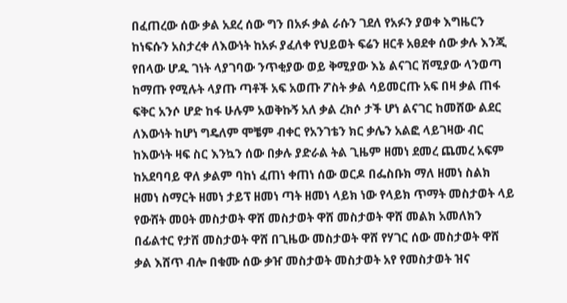በፈጠረው ሰው ቃል አደረ ሰው ግን በአፉ ቃል ራሱን ገደለ የአፉን ያወቀ እግዜርን ከነፍሱን አስታረቀ ለእውነት ከአፉ ያፈለቀ የህይወት ፍሬን ዘርቶ አፀደቀ ሰው ቃሉ እንጂ የበላው ሆዱ ገነት ላያገባው ንጥቂያው ወይ ቅሚያው እኔ ልናገር ሽሚያው ላንወጣ ከማጡ የሚሉት ላያጡ ጣቶች አፍ አወጡ ፖስት ቃል ሳይመርጡ አፍ በዛ ቃል ጠፋ ፍቅር አንሶ ሆድ ከፋ ሁሉም አወቅኩኝ አለ ቃል ረክሶ ታች ሆነ ልናገር ከመሸው ልደር ለእውነት ከሆነ ግዴለም ሞቼም ብቀር የአንገቴን ክር ቃሌን አልፎ ላይገዛው ብር ከእውነት ዛፍ ስር እንኳን ሰው በቃሉ ያድራል ትል ጊዜም ዘመነ ደመረ ጨመረ አፍም ከአደባባይ ዋለ ቃልም ባከነ ፈጠነ ቀጠነ ሰው ወርዶ በፌስቡክ ማለ ዘመነ ስልክ ዘመነ ስማርት ዘመነ ታይፕ ዘመነ ጣት ዘመነ ላይክ ነው የላይክ ጥማት መስታወት ላይ የውሸት መዐት መስታወት ዋሸ መስታወት ዋሸ መስታወት ዋሸ መልክ አመለክን በፊልተር የታሸ መስታወት ዋሸ በጊዜው መስታወት ዋሸ የሃገር ሰው መስታወት ዋሸ ቃል እሸጥ ብሎ በቁሙ ሰው ቃዠ መስታወት መስታወት አየ የመስታወት ዝና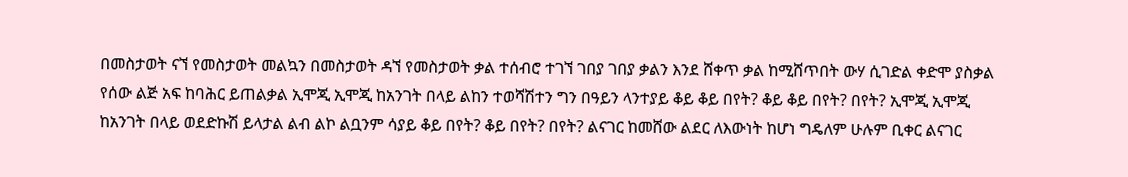በመስታወት ናኘ የመስታወት መልኳን በመስታወት ዳኘ የመስታወት ቃል ተሰብሮ ተገኘ ገበያ ገበያ ቃልን እንደ ሸቀጥ ቃል ከሚሸጥበት ውሃ ሲገድል ቀድሞ ያስቃል የሰው ልጅ አፍ ከባሕር ይጠልቃል ኢሞጂ ኢሞጂ ከአንገት በላይ ልከን ተወሻሽተን ግን በዓይን ላንተያይ ቆይ ቆይ በየት? ቆይ ቆይ በየት? በየት? ኢሞጂ ኢሞጂ ከአንገት በላይ ወደድኩሽ ይላታል ልብ ልኮ ልቧንም ሳያይ ቆይ በየት? ቆይ በየት? በየት? ልናገር ከመሸው ልደር ለእውነት ከሆነ ግዴለም ሁሉም ቢቀር ልናገር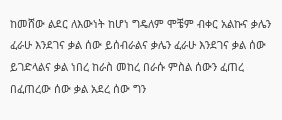ከመሸው ልደር ለእውነት ከሆነ ግዴለም ሞቼም ብቀር አልኩና ቃሌን ፈራሁ እንደገና ቃል ሰው ይሰብራልና ቃሌን ፈራሁ እንደገና ቃል ሰው ይገድላልና ቃል ነበረ ከራስ መከረ በራሱ ምስል ሰውን ፈጠረ በፈጠረው ሰው ቃል አደረ ሰው ግን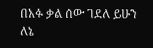በአፉ ቃል ሰው ገደለ ይሁን ለኔ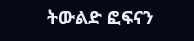ትውልድ ፎፍናን